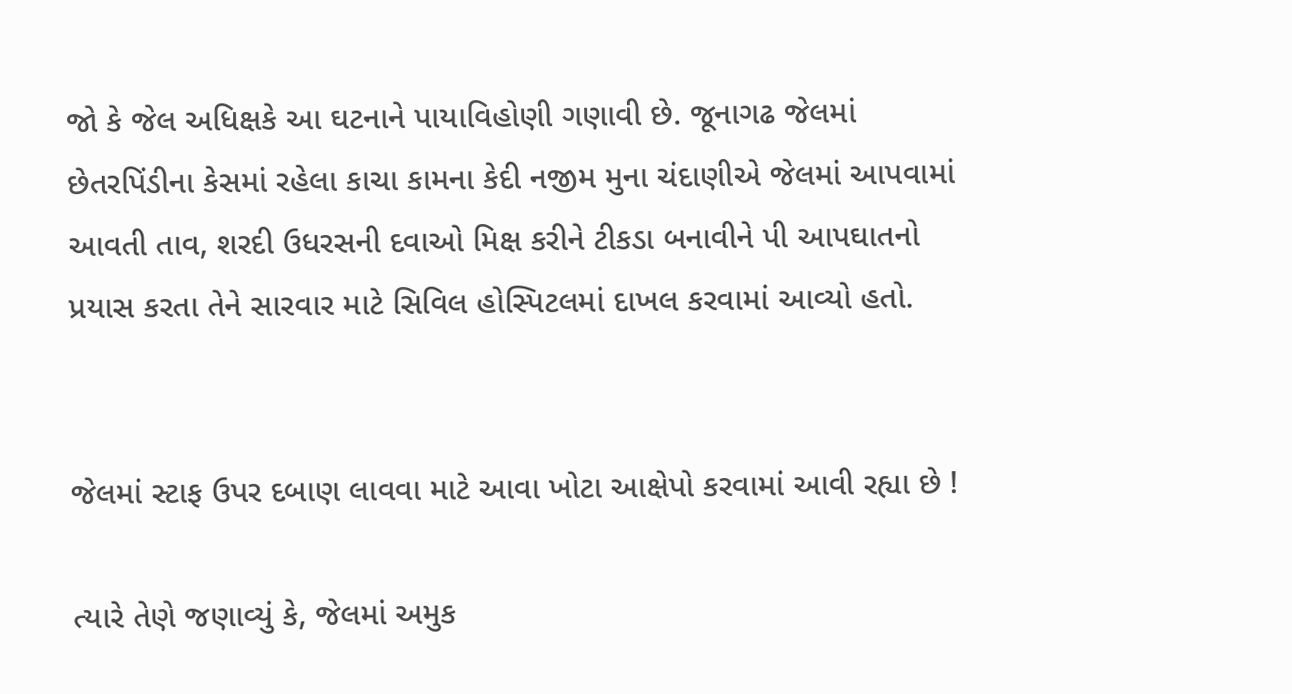જો કે જેલ અધિક્ષકે આ ઘટનાને પાયાવિહોણી ગણાવી છે. જૂનાગઢ જેલમાં છેતરપિંડીના કેસમાં રહેલા કાચા કામના કેદી નજીમ મુના ચંદાણીએ જેલમાં આપવામાં આવતી તાવ, શરદી ઉધરસની દવાઓ મિક્ષ કરીને ટીકડા બનાવીને પી આપઘાતનો પ્રયાસ કરતા તેને સારવાર માટે સિવિલ હોસ્પિટલમાં દાખલ કરવામાં આવ્યો હતો.


જેલમાં સ્ટાફ ઉપર દબાણ લાવવા માટે આવા ખોટા આક્ષેપો કરવામાં આવી રહ્યા છે !

ત્યારે તેણે જણાવ્યું કે, જેલમાં અમુક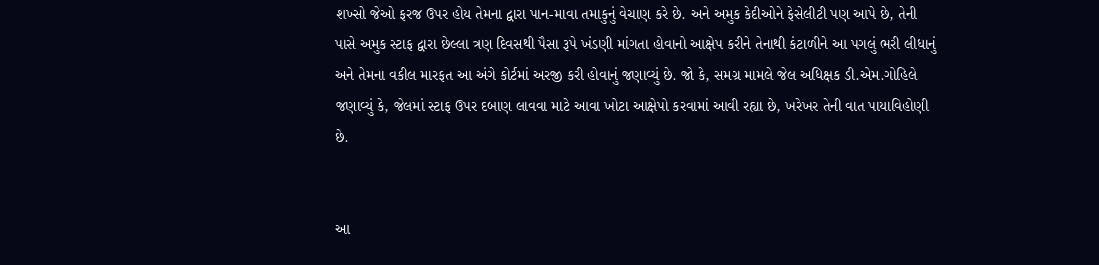શખ્સો જેઓ ફરજ ઉપર હોય તેમના દ્વારા પાન-માવા તમાકુનું વેચાણ કરે છે. અને અમુક કેદીઓને ફેસેલીટી પણ આપે છે, તેની પાસે અમુક સ્ટાફ દ્વારા છેલ્લા ત્રણ દિવસથી પૈસા રૂપે ખંડણી માંગતા હોવાનો આક્ષેપ કરીને તેનાથી કંટાળીને આ પગલું ભરી લીધાનું અને તેમના વકીલ મારફત આ અંગે કોર્ટમાં અરજી કરી હોવાનું જણાવ્યું છે. જો કે, સમગ્ર મામલે જેલ અધિક્ષક ડી.એમ.ગોહિલે જણાવ્યું કે, જેલમાં સ્ટાફ ઉપર દબાણ લાવવા માટે આવા ખોટા આક્ષેપો કરવામાં આવી રહ્યા છે, ખરેખર તેની વાત પાયાવિહોણી છે.


આ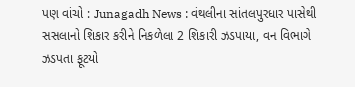પણ વાંચો : Junagadh News : વંથલીના સાંતલપુરધાર પાસેથી સસલાનો શિકાર કરીને નિકળેલા 2 શિકારી ઝડપાયા, વન વિભાગે ઝડપતા ફૂટયો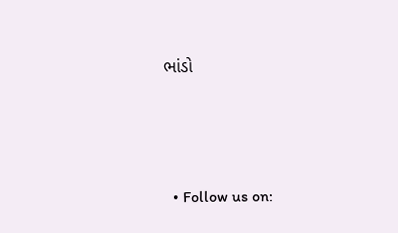ભાંડો




  • Follow us on: